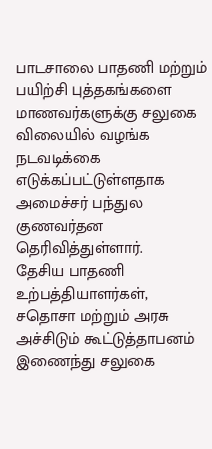பாடசாலை பாதணி மற்றும் பயிற்சி புத்தகங்களை மாணவர்களுக்கு சலுகை விலையில் வழங்க நடவடிக்கை எடுக்கப்பட்டுள்ளதாக அமைச்சர் பந்துல குணவர்தன தெரிவித்துள்ளார்.
தேசிய பாதணி உற்பத்தியாளர்கள், சதொசா மற்றும் அரசு அச்சிடும் கூட்டுத்தாபனம் இணைந்து சலுகை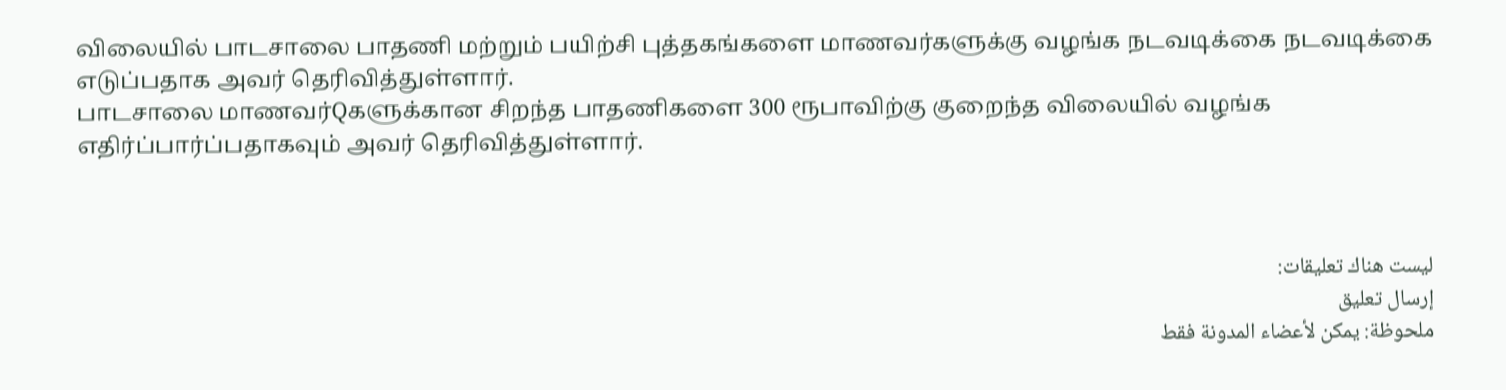விலையில் பாடசாலை பாதணி மற்றும் பயிற்சி புத்தகங்களை மாணவர்களுக்கு வழங்க நடவடிக்கை நடவடிக்கை எடுப்பதாக அவர் தெரிவித்துள்ளார்.
பாடசாலை மாணவர்Qகளுக்கான சிறந்த பாதணிகளை 300 ரூபாவிற்கு குறைந்த விலையில் வழங்க எதிர்ப்பார்ப்பதாகவும் அவர் தெரிவித்துள்ளார்.



ليست هناك تعليقات:
إرسال تعليق
ملحوظة: يمكن لأعضاء المدونة فقط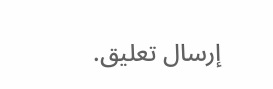إرسال تعليق.